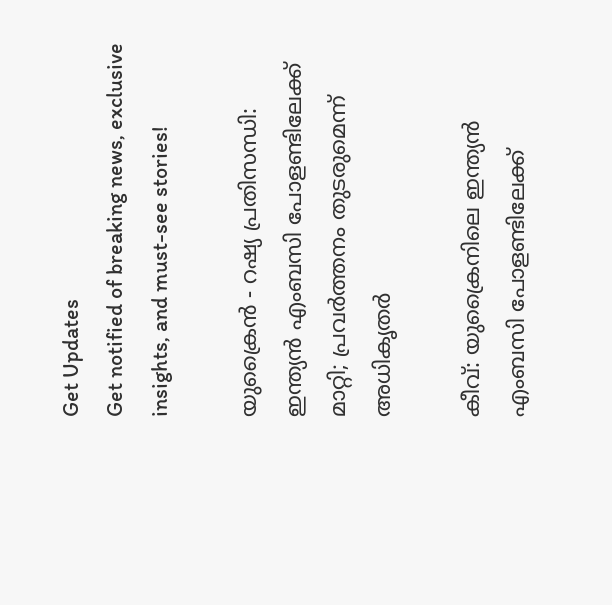Get Updates
Get notified of breaking news, exclusive insights, and must-see stories!

യുക്രൈൻ - റഷ്യ പ്രതിസന്ധി: ഇന്ത്യൻ എംബസി പോളണ്ടിലേക്ക് മാറ്റി; പ്രവർത്തനം തുടരുമെന്ന് അധികൃതർ

കീവ്: യുക്രൈനിലെ ഇന്ത്യൻ എംബസി പോളണ്ടിലേക്ക്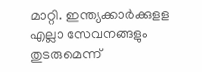മാറ്റി. ഇന്ത്യക്കാർക്കുളള എല്ലാ സേവനങ്ങളും തുടരുമെന്ന്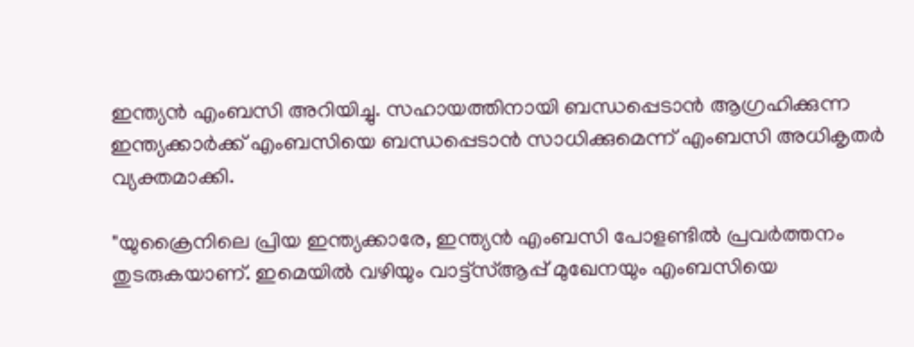ഇന്ത്യൻ എംബസി അറിയിച്ചു. സഹായത്തിനായി ബന്ധപ്പെടാൻ ആഗ്രഹിക്കുന്ന ഇന്ത്യക്കാർക്ക് എംബസിയെ ബന്ധപ്പെടാൻ സാധിക്കുമെന്ന് എംബസി അധികൃതർ വ്യക്തമാക്കി.

"യുക്രൈനിലെ പ്രിയ ഇന്ത്യക്കാരേ, ഇന്ത്യൻ എംബസി പോളണ്ടിൽ പ്രവർത്തനം തുടരുകയാണ്. ഇമെയിൽ വഴിയും വാട്ട്‌സ്ആപ്പ് മുഖേനയും എംബസിയെ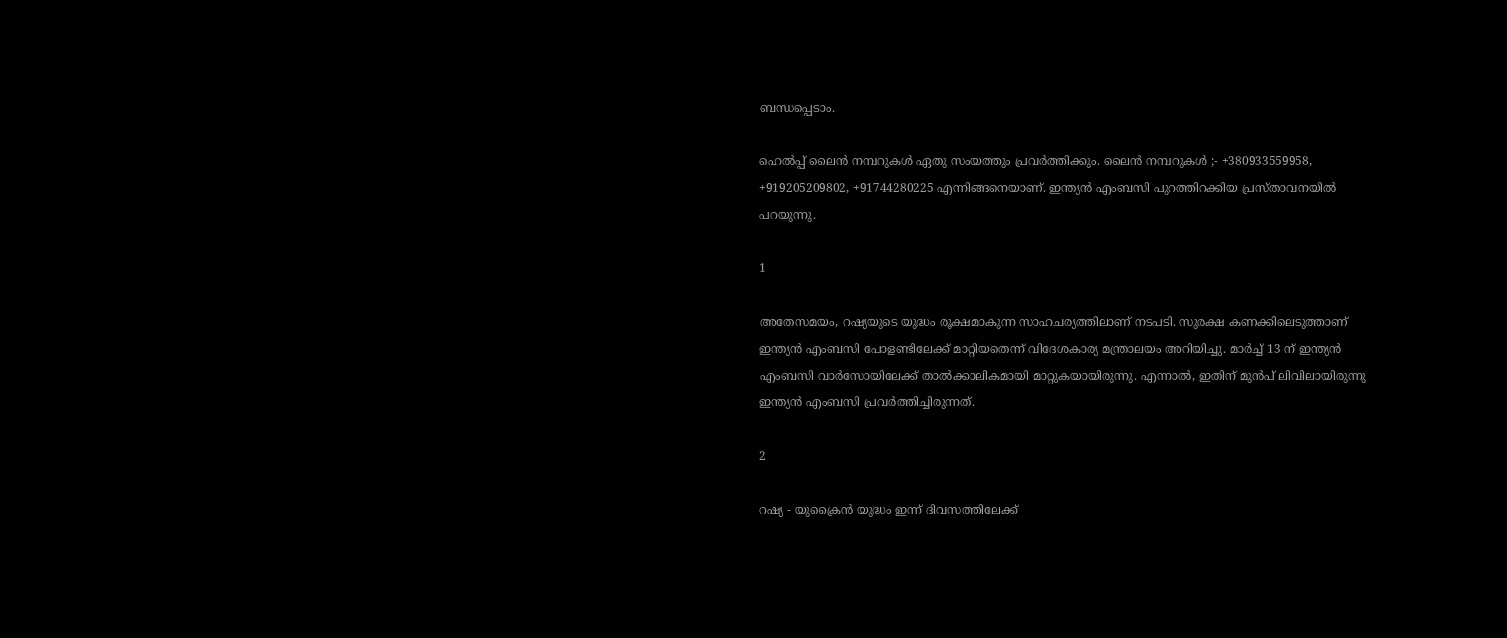ബന്ധപ്പെടാം.

ഹെൽപ്പ് ലൈൻ നമ്പറുകൾ ഏതു സംയത്തും പ്രവർത്തിക്കും. ലൈൻ നമ്പറുകൾ ;- +380933559958, +919205209802, +91744280225 എന്നിങ്ങനെയാണ്. ഇന്ത്യൻ എംബസി പുറത്തിറക്കിയ പ്രസ്താവനയിൽ പറയുന്നു.

1

അതേസമയം, റഷ്യയുടെ യുദ്ധം രൂക്ഷമാകുന്ന സാഹചര്യത്തിലാണ് നടപടി. സുരക്ഷ കണക്കിലെടുത്താണ് ഇന്ത്യൻ എംബസി പോളണ്ടിലേക്ക് മാറ്റിയതെന്ന് വിദേശകാര്യ മന്ത്രാലയം അറിയിച്ചു. മാർച്ച് 13 ന് ഇന്ത്യൻ എംബസി വാർസോയിലേക്ക് താൽക്കാലികമായി മാറ്റുകയായിരുന്നു. എന്നാൽ, ഇതിന് മുൻപ് ലിവിലായിരുന്നു ഇന്ത്യൻ എംബസി പ്രവർത്തിച്ചിരുന്നത്.

2

റഷ്യ - യുക്രൈൻ യുദ്ധം ഇന്ന് ദിവസത്തിലേക്ക്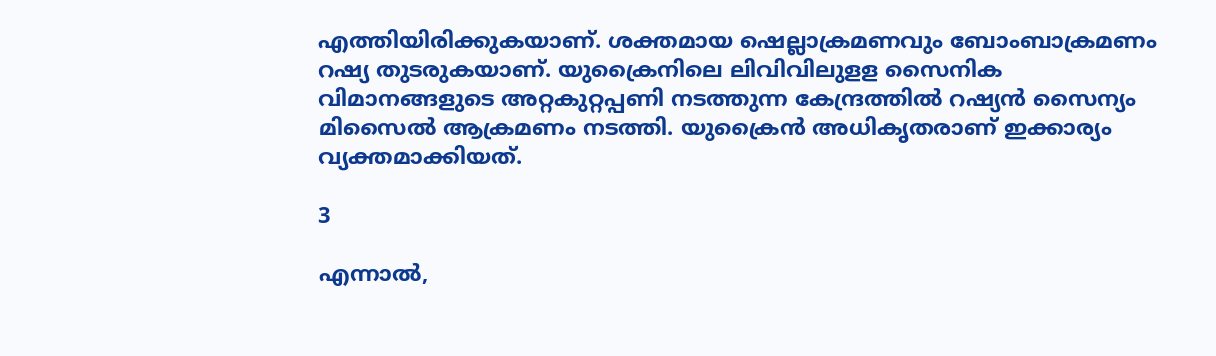എത്തിയിരിക്കുകയാണ്. ശക്തമായ ഷെല്ലാക്രമണവും ബോംബാക്രമണം റഷ്യ തുടരുകയാണ്. യുക്രൈനിലെ ലിവിവിലുളള സൈനിക വിമാനങ്ങളുടെ അറ്റകുറ്റപ്പണി നടത്തുന്ന കേന്ദ്രത്തിൽ റഷ്യൻ സൈന്യം മിസൈൽ ആക്രമണം നടത്തി. യുക്രൈൻ അധികൃതരാണ് ഇക്കാര്യം വ്യക്തമാക്കിയത്.

3

എന്നാൽ,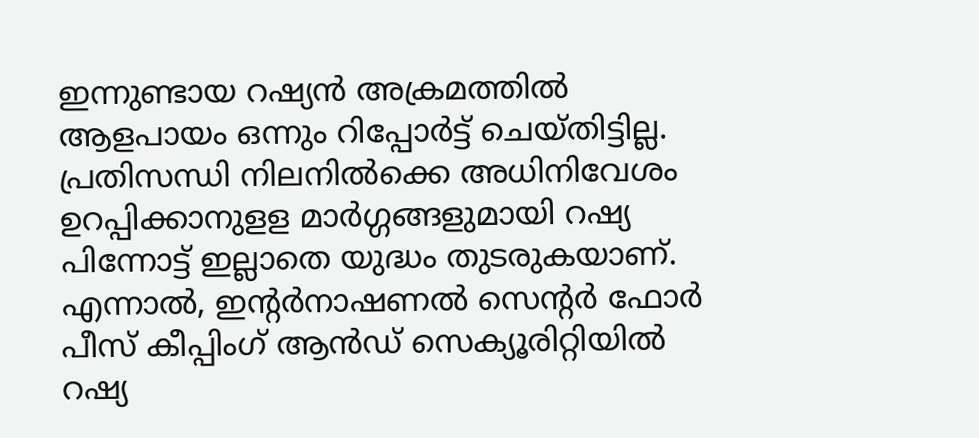ഇന്നുണ്ടായ റഷ്യൻ അക്രമത്തിൽ ആളപായം ഒന്നും റിപ്പോർട്ട് ചെയ്തിട്ടില്ല. പ്രതിസന്ധി നിലനിൽക്കെ അധിനിവേശം ഉറപ്പിക്കാനുളള മാർഗ്ഗങ്ങളുമായി റഷ്യ പിന്നോട്ട് ഇല്ലാതെ യുദ്ധം തുടരുകയാണ്. എന്നാൽ, ഇന്റർനാഷണൽ സെന്റർ ഫോർ പീസ് കീപ്പിംഗ് ആൻഡ് സെക്യൂരിറ്റിയിൽ റഷ്യ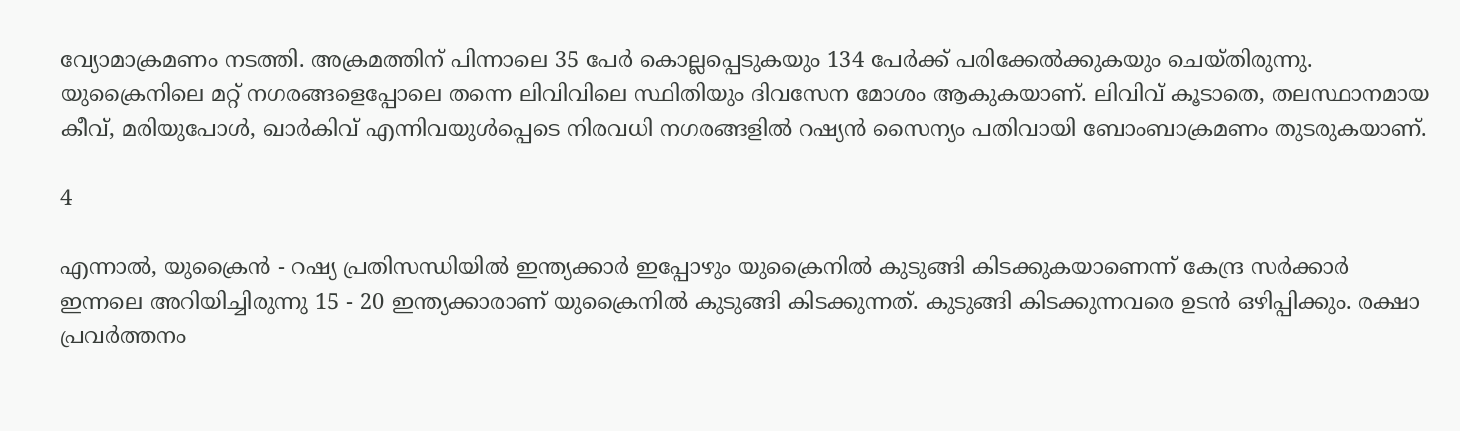വ്യോമാക്രമണം നടത്തി. അക്രമത്തിന് പിന്നാലെ 35 പേർ കൊല്ലപ്പെടുകയും 134 പേർക്ക് പരിക്കേൽക്കുകയും ചെയ്തിരുന്നു. യുക്രൈനിലെ മറ്റ് നഗരങ്ങളെപ്പോലെ തന്നെ ലിവിവിലെ സ്ഥിതിയും ദിവസേന മോശം ആകുകയാണ്. ലിവിവ് കൂടാതെ, തലസ്ഥാനമായ കീവ്, മരിയുപോൾ, ഖാർകിവ് എന്നിവയുൾപ്പെടെ നിരവധി നഗരങ്ങളിൽ റഷ്യൻ സൈന്യം പതിവായി ബോംബാക്രമണം തുടരുകയാണ്.

4

എന്നാൽ, യുക്രൈൻ - റഷ്യ പ്രതിസന്ധിയിൽ ഇന്ത്യക്കാർ ഇപ്പോഴും യുക്രൈനിൽ കുടുങ്ങി കിടക്കുകയാണെന്ന് കേന്ദ്ര സർക്കാർ ഇന്നലെ അറിയിച്ചിരുന്നു 15 - 20 ഇന്ത്യക്കാരാണ് യുക്രൈനിൽ കുടുങ്ങി കിടക്കുന്നത്. കുടുങ്ങി കിടക്കുന്നവരെ ഉടൻ ഒഴിപ്പിക്കും. രക്ഷാ പ്രവർത്തനം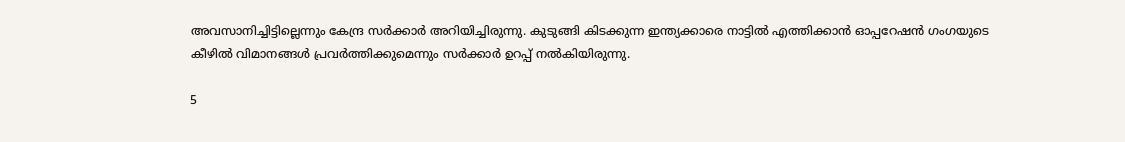അവസാനിച്ചിട്ടില്ലെന്നും കേന്ദ്ര സർക്കാർ അറിയിച്ചിരുന്നു. കുടുങ്ങി കിടക്കുന്ന ഇന്ത്യക്കാരെ നാട്ടിൽ എത്തിക്കാൻ ഓപ്പറേഷൻ ഗംഗയുടെ കീഴിൽ വിമാനങ്ങൾ പ്രവർത്തിക്കുമെന്നും സർക്കാർ ഉറപ്പ് നൽകിയിരുന്നു.

5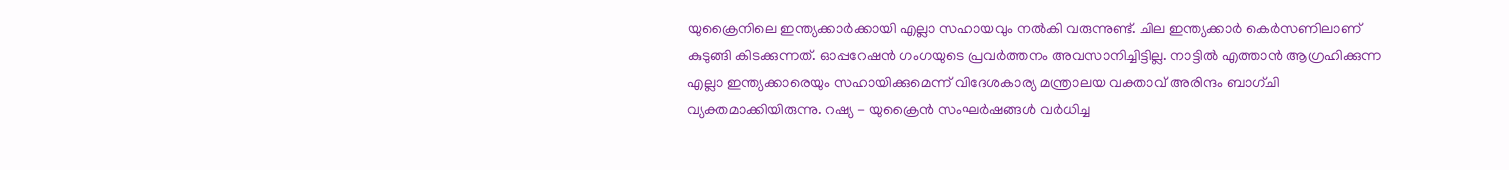യുക്രൈനിലെ ഇന്ത്യക്കാർക്കായി എല്ലാ സഹായവും നൽകി വരുന്നുണ്ട്. ചില ഇന്ത്യക്കാർ കെർസണിലാണ് കുടുങ്ങി കിടക്കുന്നത്. ഓപ്പറേഷൻ ഗംഗയുടെ പ്രവർത്തനം അവസാനിച്ചിട്ടില്ല. നാട്ടിൽ എത്താൻ ആഗ്രഹിക്കുന്ന എല്ലാ ഇന്ത്യക്കാരെയും സഹായിക്കുമെന്ന് വിദേശകാര്യ മന്ത്രാലയ വക്താവ് അരിന്ദം ബാഗ്ചി വ്യക്തമാക്കിയിരുന്നു. റഷ്യ - യുക്രൈൻ സംഘർഷങ്ങൾ വർധിച്ച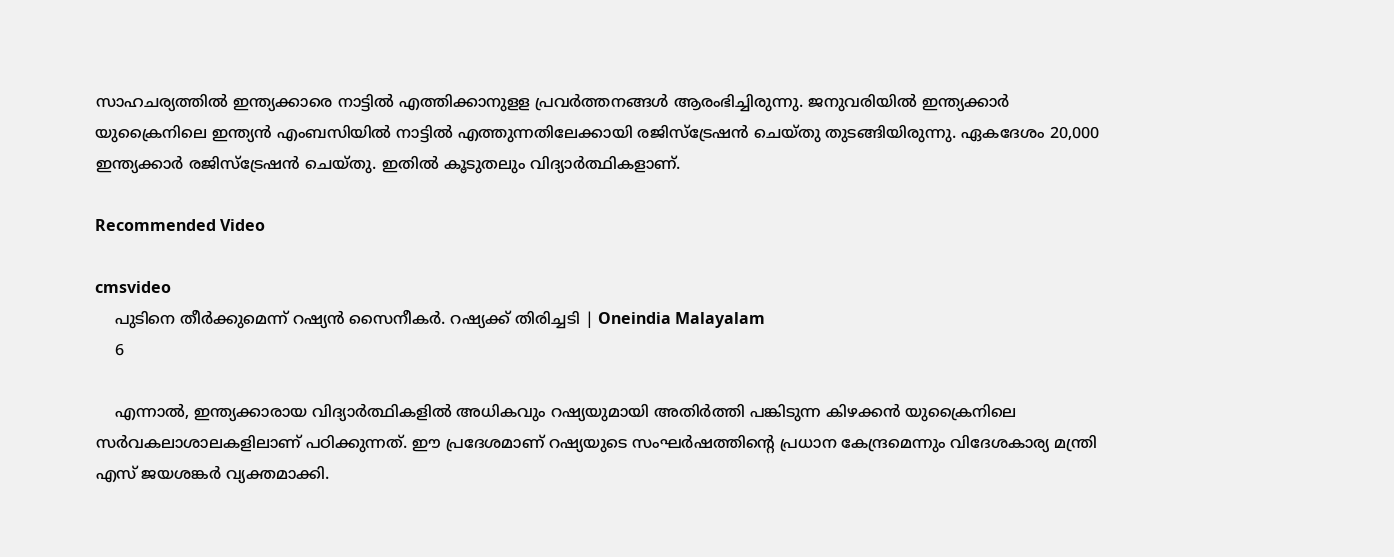സാഹചര്യത്തിൽ ഇന്ത്യക്കാരെ നാട്ടിൽ എത്തിക്കാനുളള പ്രവർത്തനങ്ങൾ ആരംഭിച്ചിരുന്നു. ജനുവരിയിൽ ഇന്ത്യക്കാർ യുക്രൈനിലെ ഇന്ത്യൻ എംബസിയിൽ നാട്ടിൽ എത്തുന്നതിലേക്കായി രജിസ്ട്രേഷൻ ചെയ്തു തുടങ്ങിയിരുന്നു. ഏകദേശം 20,000 ഇന്ത്യക്കാർ രജിസ്ട്രേഷൻ ചെയ്തു. ഇതിൽ കൂടുതലും വിദ്യാർത്ഥികളാണ്.

Recommended Video

cmsvideo
    പുടിനെ തീര്‍ക്കുമെന്ന് റഷ്യന്‍ സൈനീകര്‍. റഷ്യക്ക് തിരിച്ചടി | Oneindia Malayalam
    6

    എന്നാൽ, ഇന്ത്യക്കാരായ വിദ്യാർത്ഥികളിൽ അധികവും റഷ്യയുമായി അതിർത്തി പങ്കിടുന്ന കിഴക്കൻ യുക്രൈനിലെ സർവകലാശാലകളിലാണ് പഠിക്കുന്നത്. ഈ പ്രദേശമാണ് റഷ്യയുടെ സംഘർഷത്തിന്റെ പ്രധാന കേന്ദ്രമെന്നും വിദേശകാര്യ മന്ത്രി എസ് ജയശങ്കർ വ്യക്തമാക്കി.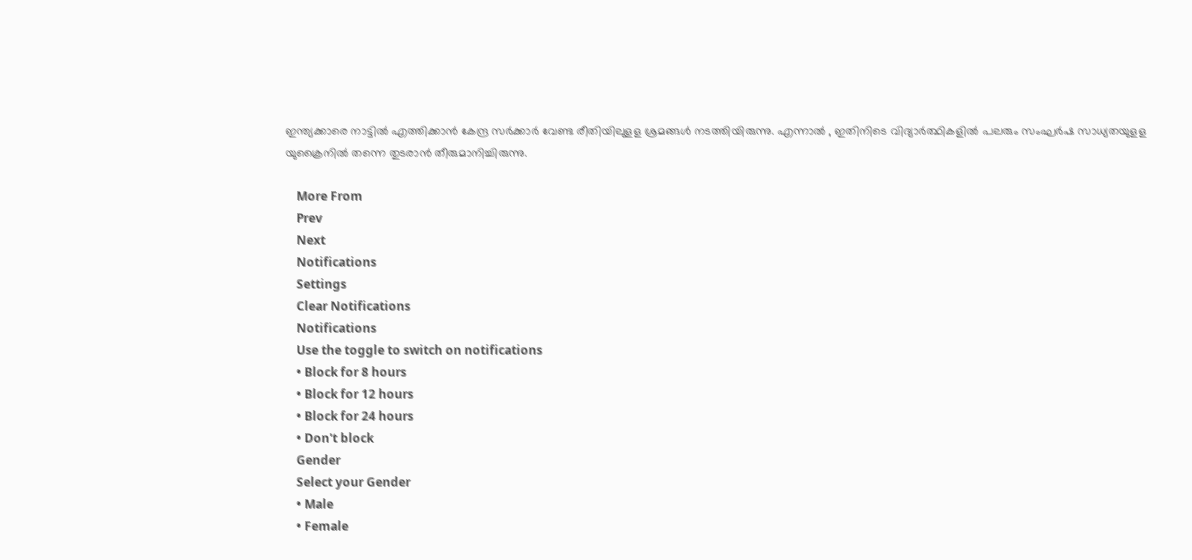ഇന്ത്യക്കാരെ നാട്ടിൽ എത്തിക്കാൻ കേന്ദ്ര സർക്കാർ വേണ്ട രീതിയിലുളള ശ്രമങ്ങൾ നടത്തിയിരുന്നു. എന്നാൽ , ഇതിനിടെ വിദ്യാർത്ഥികളിൽ പലരും സംഘർഷ സാധ്യതയുളള യുക്രൈനിൽ തന്നെ തുടരാൻ തീരുമാനിച്ചിരുന്നു.

    More From
    Prev
    Next
    Notifications
    Settings
    Clear Notifications
    Notifications
    Use the toggle to switch on notifications
    • Block for 8 hours
    • Block for 12 hours
    • Block for 24 hours
    • Don't block
    Gender
    Select your Gender
    • Male
    • Female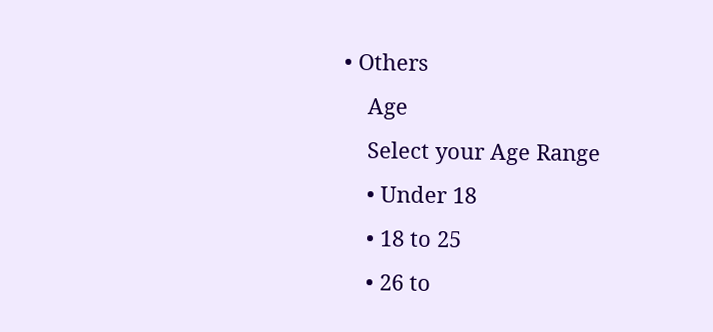• Others
    Age
    Select your Age Range
    • Under 18
    • 18 to 25
    • 26 to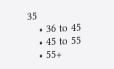35
    • 36 to 45
    • 45 to 55
    • 55+